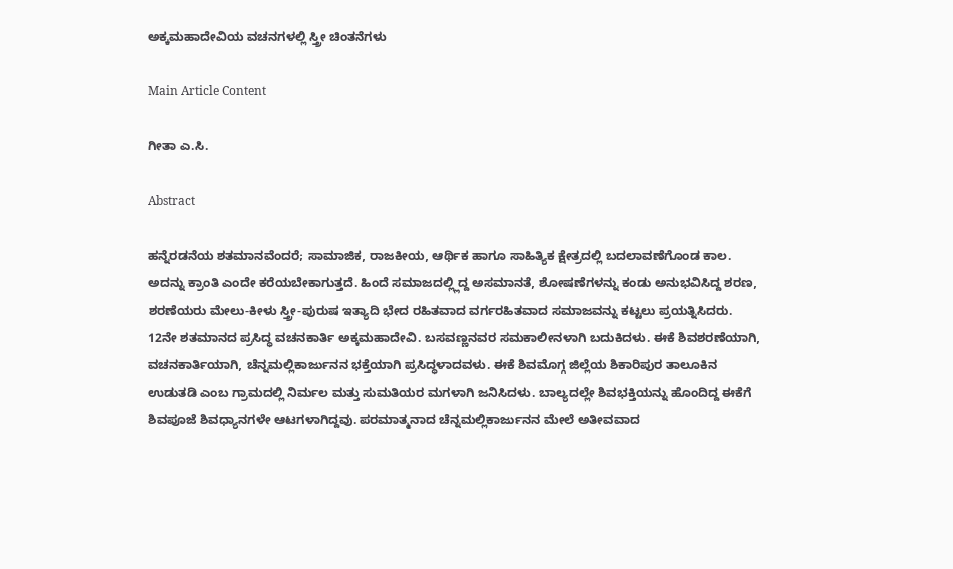ಅಕ್ಕಮಹಾದೇವಿಯ ವಚನಗಳಲ್ಲಿ ಸ್ತ್ರೀ ಚಿಂತನೆಗಳು

Main Article Content

ಗೀತಾ ಎ.ಸಿ.

Abstract

ಹನ್ನೆರಡನೆಯ ಶತಮಾನವೆಂದರೆ; ಸಾಮಾಜಿಕ, ರಾಜಕೀಯ, ಆರ್ಥಿಕ ಹಾಗೂ ಸಾಹಿತ್ಯಿಕ ಕ್ಷೇತ್ರದಲ್ಲಿ ಬದಲಾವಣೆಗೊಂಡ ಕಾಲ. ಅದನ್ನು ಕ್ರಾಂತಿ ಎಂದೇ ಕರೆಯಬೇಕಾಗುತ್ತದೆ. ಹಿಂದೆ ಸಮಾಜದಲ್ಲ್ಲಿದ್ದ ಅಸಮಾನತೆ, ಶೋಷಣೆಗಳನ್ನು ಕಂಡು ಅನುಭವಿಸಿದ್ದ ಶರಣ, ಶರಣೆಯರು ಮೇಲು-ಕೀಳು ಸ್ತ್ರೀ-ಪುರುಷ ಇತ್ಯಾದಿ ಭೇದ ರಹಿತವಾದ ವರ್ಗರಹಿತವಾದ ಸಮಾಜವನ್ನು ಕಟ್ಟಲು ಪ್ರಯತ್ನಿಸಿದರು. 12ನೇ ಶತಮಾನದ ಪ್ರಸಿದ್ಧ ವಚನಕಾರ್ತಿ ಅಕ್ಕಮಹಾದೇವಿ. ಬಸವಣ್ಣನವರ ಸಮಕಾಲೀನಳಾಗಿ ಬದುಕಿದಳು. ಈಕೆ ಶಿವಶರಣೆಯಾಗಿ, ವಚನಕಾರ್ತಿಯಾಗಿ, ಚೆನ್ನಮಲ್ಲಿಕಾರ್ಜುನನ ಭಕ್ತೆಯಾಗಿ ಪ್ರಸಿದ್ಧಳಾದವಳು. ಈಕೆ ಶಿವಮೊಗ್ಗ ಜಿಲ್ಲೆಯ ಶಿಕಾರಿಪುರ ತಾಲೂಕಿನ ಉಡುತಡಿ ಎಂಬ ಗ್ರಾಮದಲ್ಲಿ ನಿರ್ಮಲ ಮತ್ತು ಸುಮತಿಯರ ಮಗಳಾಗಿ ಜನಿಸಿದಳು. ಬಾಲ್ಯದಲ್ಲೇ ಶಿವಭಕ್ತಿಯನ್ನು ಹೊಂದಿದ್ದ ಈಕೆಗೆ ಶಿವಪೂಜೆ ಶಿವಧ್ಯಾನಗಳೇ ಆಟಗಳಾಗಿದ್ದವು. ಪರಮಾತ್ಮನಾದ ಚೆನ್ನಮಲ್ಲಿಕಾರ್ಜುನನ ಮೇಲೆ ಅತೀವವಾದ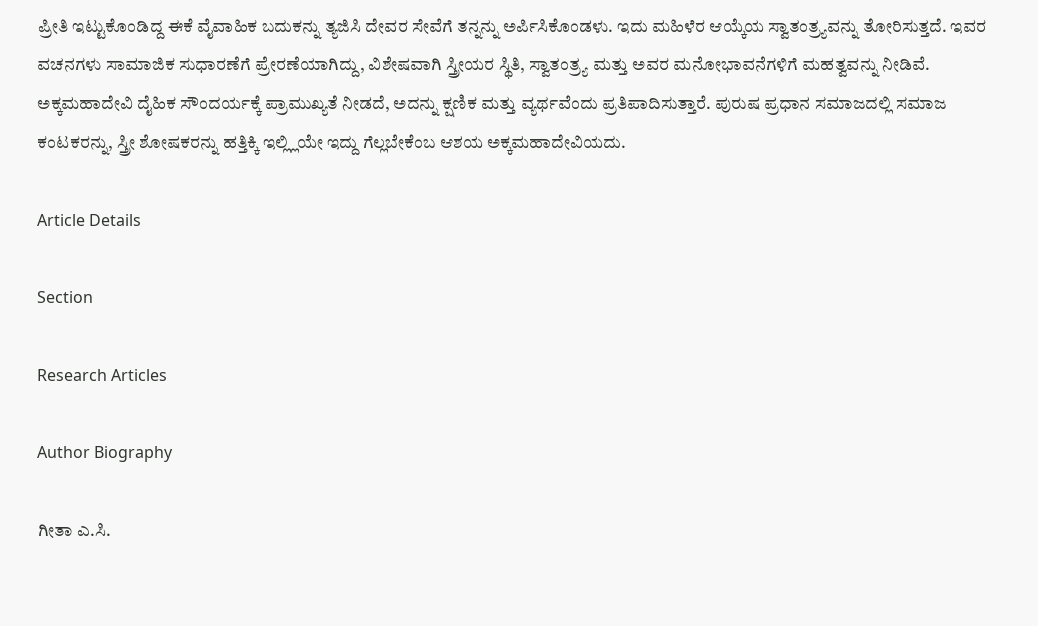ಪ್ರೀತಿ ಇಟ್ಟುಕೊಂಡಿದ್ದ ಈಕೆ ವೈವಾಹಿಕ ಬದುಕನ್ನು ತ್ಯಜಿಸಿ ದೇವರ ಸೇವೆಗೆ ತನ್ನನ್ನು ಅರ್ಪಿಸಿಕೊಂಡಳು. ಇದು ಮಹಿಳೆರ ಆಯ್ಕೆಯ ಸ್ವಾತಂತ್ರ್ಯವನ್ನು ತೋರಿಸುತ್ತದೆ. ಇವರ ವಚನಗಳು ಸಾಮಾಜಿಕ ಸುಧಾರಣೆಗೆ ಪ್ರೇರಣೆಯಾಗಿದ್ದು, ವಿಶೇಷವಾಗಿ ಸ್ತ್ರೀಯರ ಸ್ಥಿತಿ, ಸ್ವಾತಂತ್ರ್ಯ ಮತ್ತು ಅವರ ಮನೋಭಾವನೆಗಳಿಗೆ ಮಹತ್ವವನ್ನು ನೀಡಿವೆ. ಅಕ್ಕಮಹಾದೇವಿ ದೈಹಿಕ ಸೌಂದರ್ಯಕ್ಕೆ ಪ್ರಾಮುಖ್ಯತೆ ನೀಡದೆ, ಅದನ್ನು ಕ್ಷಣಿಕ ಮತ್ತು ವ್ಯರ್ಥವೆಂದು ಪ್ರತಿಪಾದಿಸುತ್ತಾರೆ. ಪುರುಷ ಪ್ರಧಾನ ಸಮಾಜದಲ್ಲಿ ಸಮಾಜ ಕಂಟಕರನ್ನು, ಸ್ತ್ರೀ ಶೋಷಕರನ್ನು ಹತ್ತಿಕ್ಕಿ ಇಲ್ಲ್ಲಿಯೇ ಇದ್ದು ಗೆಲ್ಲಬೇಕೆಂಬ ಆಶಯ ಅಕ್ಕಮಹಾದೇವಿಯದು.

Article Details

Section

Research Articles

Author Biography

ಗೀತಾ ಎ.ಸಿ.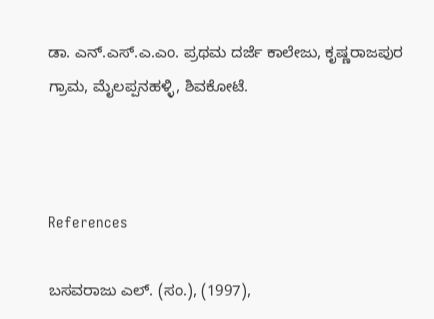ಡಾ. ಎನ್‌.ಎಸ್‌.ಎ.ಎಂ. ಪ್ರಥಮ ದರ್ಜೆ ಕಾಲೇಜು, ಕೃಷ್ಣರಾಜಪುರ ಗ್ರಾಮ, ಮೈಲಪ್ಪನಹಳ್ಳಿ, ಶಿವಕೋಟೆ.



References

ಬಸವರಾಜು ಎಲ್. (ಸಂ.), (1997),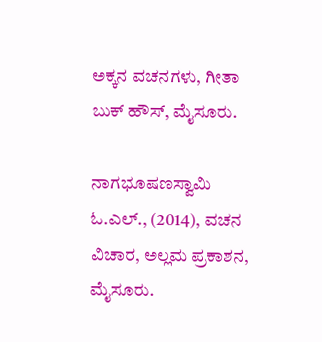ಅಕ್ಕನ ವಚನಗಳು, ಗೀತಾ ಬುಕ್ ಹೌಸ್, ಮೈಸೂರು.

ನಾಗಭೂಷಣಸ್ವಾಮಿ ಓ.ಎಲ್., (2014), ವಚನ ವಿಚಾರ, ಅಲ್ಲಮ ಪ್ರಕಾಶನ, ಮೈಸೂರು.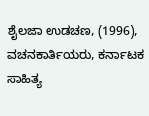ಶೈಲಜಾ ಉಡಚಣ, (1996), ವಚನಕಾರ್ತಿಯರು, ಕರ್ನಾಟಕ ಸಾಹಿತ್ಯ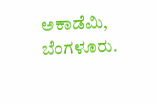ಅಕಾಡೆಮಿ, ಬೆಂಗಳೂರು.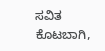ಸವಿತ ಕೊಟಬಾಗಿ,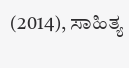(2014), ಸಾಹಿತ್ಯ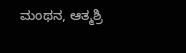ಮಂಥನ, ಆತ್ಮಶ್ರಿ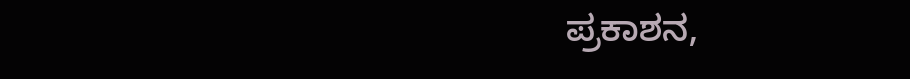ಪ್ರಕಾಶನ,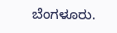ಬೆಂಗಳೂರು.